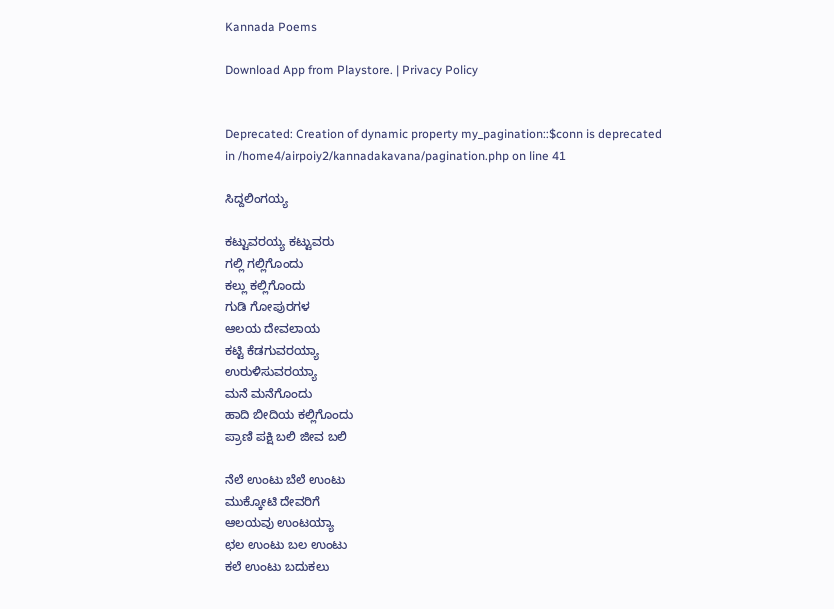Kannada Poems

Download App from Playstore. | Privacy Policy


Deprecated: Creation of dynamic property my_pagination::$conn is deprecated in /home4/airpoiy2/kannadakavana/pagination.php on line 41

ಸಿದ್ದಲಿಂಗಯ್ಯ

ಕಟ್ಟುವರಯ್ಯ ಕಟ್ಟುವರು
ಗಲ್ಲಿ ಗಲ್ಲಿಗೊಂದು
ಕಲ್ಲು ಕಲ್ಲಿಗೊಂದು
ಗುಡಿ ಗೋಪುರಗಳ
ಆಲಯ ದೇವಲಾಯ
ಕಟ್ಟಿ ಕೆಡಗುವರಯ್ಯಾ
ಉರುಳಿಸುವರಯ್ಯಾ
ಮನೆ ಮನೆಗೊಂದು
ಹಾದಿ ಬೀದಿಯ ಕಲ್ಲಿಗೊಂದು
ಪ್ರಾಣಿ ಪಕ್ಷಿ ಬಲಿ ಜೀವ ಬಲಿ

ನೆಲೆ ಉಂಟು ಬೆಲೆ ಉಂಟು
ಮುಕ್ಕೋಟಿ ದೇವರಿಗೆ
ಆಲಯವು ಉಂಟಯ್ಯಾ
ಛಲ ಉಂಟು ಬಲ ಉಂಟು
ಕಲೆ ಉಂಟು ಬದುಕಲು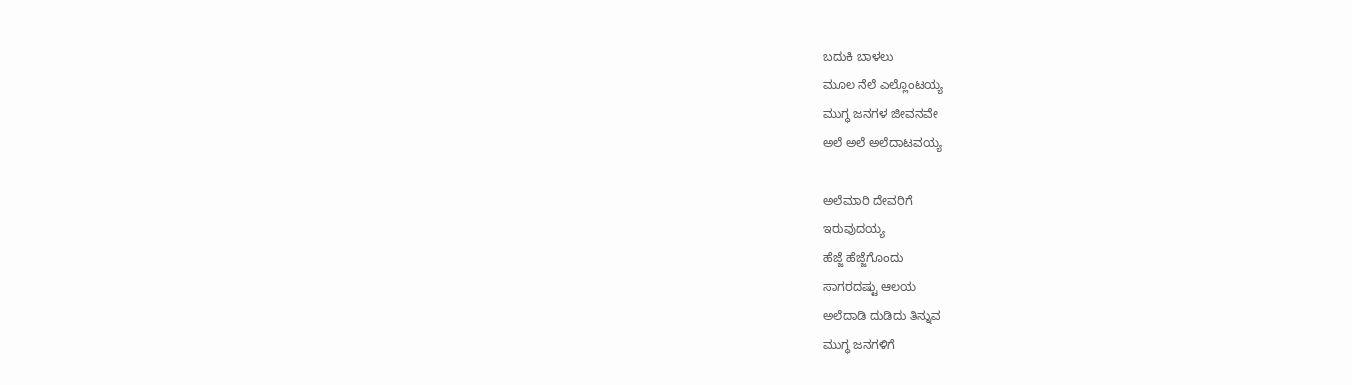ಬದುಕಿ ಬಾಳಲು
ಮೂಲ ನೆಲೆ ಎಲ್ಲೊಂಟಯ್ಯ
ಮುಗ್ಧ ಜನಗಳ ಜೀವನವೇ
ಅಲೆ ಅಲೆ ಅಲೆದಾಟವಯ್ಯ

ಅಲೆಮಾರಿ ದೇವರಿಗೆ
ಇರುವುದಯ್ಯ
ಹೆಜ್ಜೆ ಹೆಜ್ಜೆಗೊಂದು
ಸಾಗರದಷ್ಟು ಆಲಯ
ಅಲೆದಾಡಿ ದುಡಿದು ತಿನ್ನುವ
ಮುಗ್ಧ ಜನಗಳಿಗೆ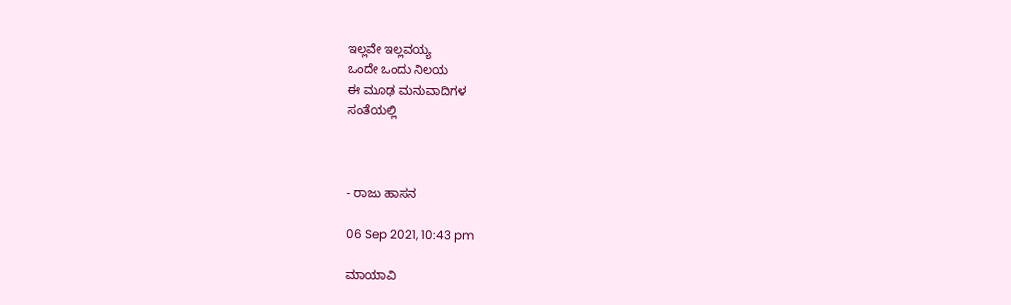ಇಲ್ಲವೇ ಇಲ್ಲವಯ್ಯ
ಒಂದೇ ಒಂದು ನಿಲಯ
ಈ ಮೂಢ ಮನುವಾದಿಗಳ
ಸಂತೆಯಲ್ಲಿ



- ರಾಜು ಹಾಸನ

06 Sep 2021, 10:43 pm

ಮಾಯಾವಿ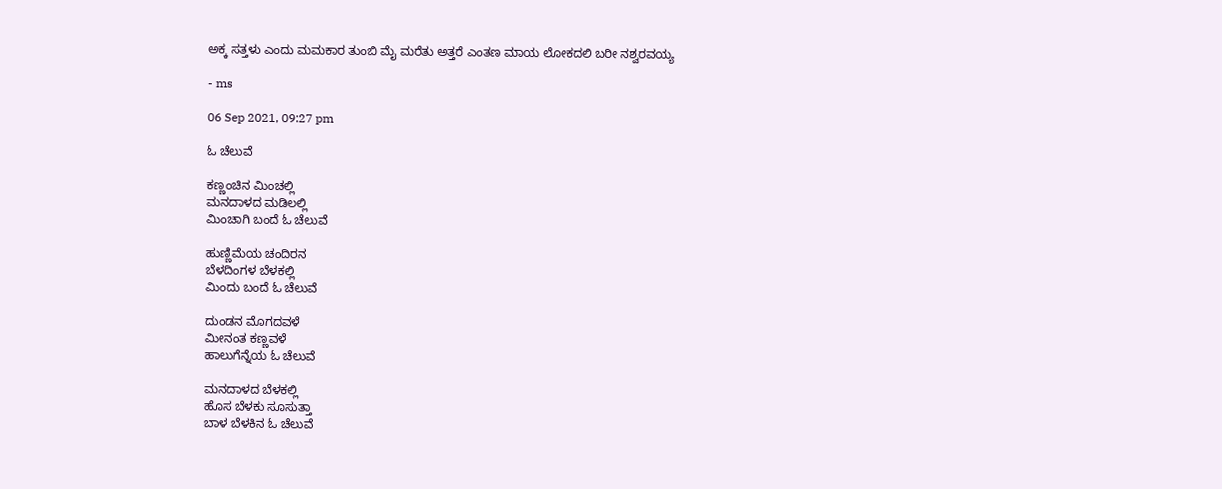ಅಕ್ಕ ಸತ್ತಳು ಎಂದು ಮಮಕಾರ ತುಂಬಿ ಮೈ ಮರೆತು ಅತ್ತರೆ ಎಂತಣ ಮಾಯ ಲೋಕದಲಿ ಬರೀ ನಶ್ವರವಯ್ಯ

- ms

06 Sep 2021, 09:27 pm

ಓ ಚೆಲುವೆ

ಕಣ್ಣಂಚಿನ ಮಿಂಚಲ್ಲಿ
ಮನದಾಳದ ಮಡಿಲಲ್ಲಿ
ಮಿಂಚಾಗಿ ಬಂದೆ ಓ ಚೆಲುವೆ

ಹುಣ್ಣಿಮೆಯ ಚಂದಿರನ
ಬೆಳದಿಂಗಳ ಬೆಳಕಲ್ಲಿ
ಮಿಂದು ಬಂದೆ ಓ ಚೆಲುವೆ

ದುಂಡನ ಮೊಗದವಳೆ
ಮೀನಂತ ಕಣ್ಣವಳೆ
ಹಾಲುಗೆನ್ನೆಯ ಓ ಚೆಲುವೆ

ಮನದಾಳದ ಬೆಳಕಲ್ಲಿ
ಹೊಸ ಬೆಳಕು ಸೂಸುತ್ತಾ
ಬಾಳ ಬೆಳಕಿನ ಓ ಚೆಲುವೆ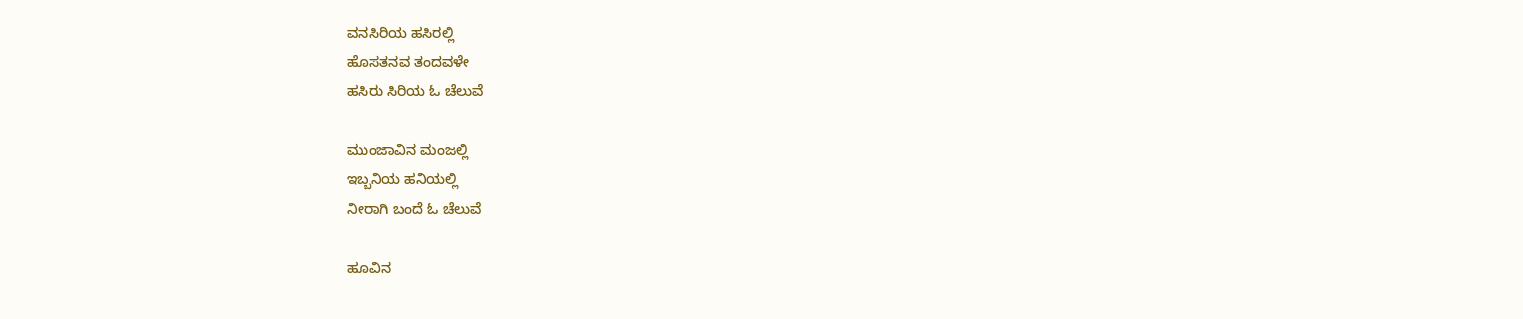ವನಸಿರಿಯ ಹಸಿರಲ್ಲಿ
ಹೊಸತನವ ತಂದವಳೇ
ಹಸಿರು ಸಿರಿಯ ಓ ಚೆಲುವೆ

ಮುಂಜಾವಿನ ಮಂಜಲ್ಲಿ
ಇಬ್ಬನಿಯ ಹನಿಯಲ್ಲಿ
ನೀರಾಗಿ ಬಂದೆ ಓ ಚೆಲುವೆ

ಹೂವಿನ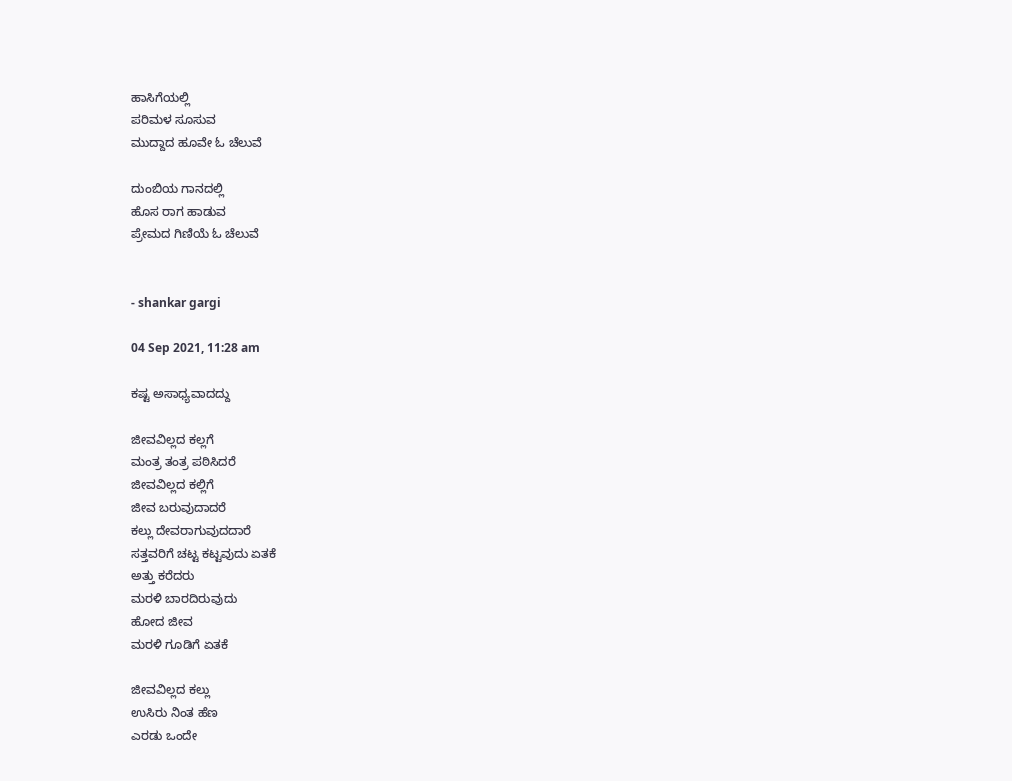ಹಾಸಿಗೆಯಲ್ಲಿ
ಪರಿಮಳ ಸೂಸುವ
ಮುದ್ದಾದ ಹೂವೇ ಓ ಚೆಲುವೆ

ದುಂಬಿಯ ಗಾನದಲ್ಲಿ
ಹೊಸ ರಾಗ ಹಾಡುವ
ಪ್ರೇಮದ ಗಿಣಿಯೆ ಓ ಚೆಲುವೆ


- shankar gargi

04 Sep 2021, 11:28 am

ಕಷ್ಟ ಅಸಾಧ್ಯವಾದದ್ದು

ಜೀವವಿಲ್ಲದ ಕಲ್ಲಗೆ
ಮಂತ್ರ ತಂತ್ರ ಪಠಿಸಿದರೆ
ಜೀವವಿಲ್ಲದ ಕಲ್ಲಿಗೆ
ಜೀವ ಬರುವುದಾದರೆ
ಕಲ್ಲು ದೇವರಾಗುವುದದಾರೆ
ಸತ್ತವರಿಗೆ ಚಟ್ಟ ಕಟ್ಟವುದು ಏತಕೆ
ಅತ್ತು ಕರೆದರು
ಮರಳಿ ಬಾರದಿರುವುದು
ಹೋದ ಜೀವ
ಮರಳಿ ಗೂಡಿಗೆ ಏತಕೆ

ಜೀವವಿಲ್ಲದ ಕಲ್ಲು
ಉಸಿರು ನಿಂತ ಹೆಣ
ಎರಡು ಒಂದೇ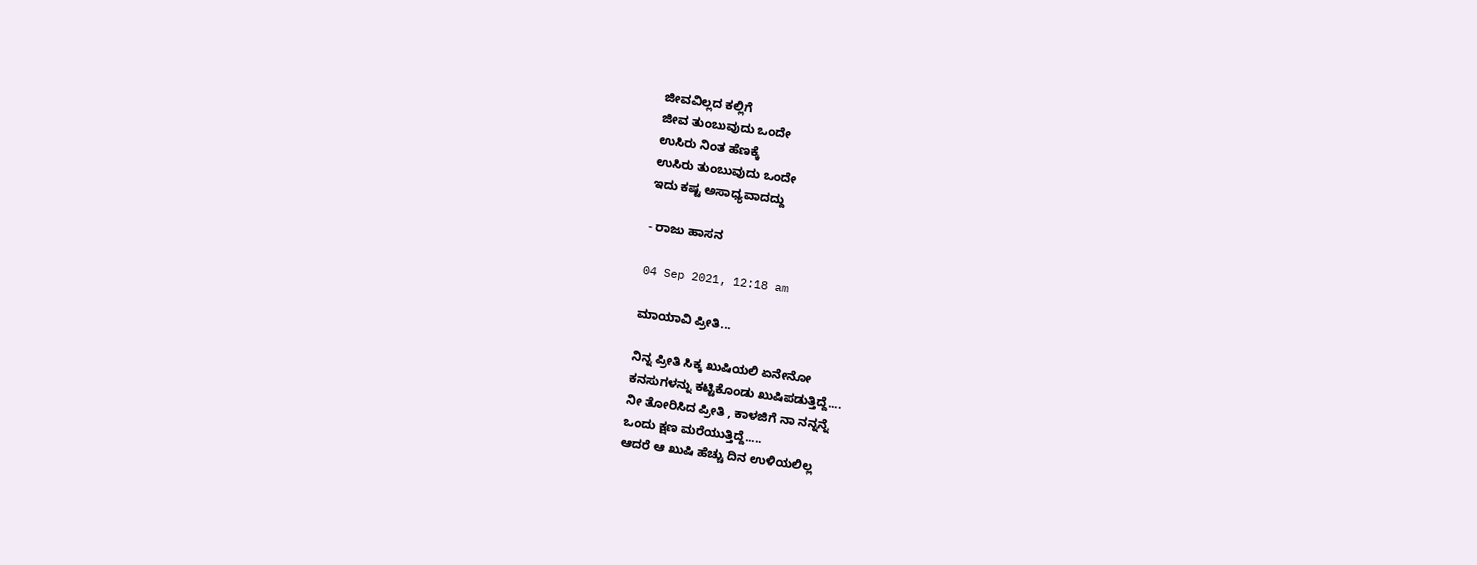ಜೀವವಿಲ್ಲದ ಕಲ್ಲಿಗೆ
ಜೀವ ತುಂಬುವುದು ಒಂದೇ
ಉಸಿರು ನಿಂತ ಹೆಣಕ್ಕೆ
ಉಸಿರು ತುಂಬುವುದು ಒಂದೇ
ಇದು ಕಷ್ಟ ಅಸಾಧ್ಯವಾದದ್ದು

- ರಾಜು ಹಾಸನ

04 Sep 2021, 12:18 am

ಮಾಯಾವಿ ಪ್ರೀತಿ...

ನಿನ್ನ ಪ್ರೀತಿ ಸಿಕ್ಕ ಖುಷಿಯಲಿ ಏನೇನೋ
ಕನಸುಗಳನ್ನು ಕಟ್ಟಿಕೊಂಡು ಖುಷಿಪಡುತ್ತಿದ್ದೆ....
ನೀ ತೋರಿಸಿದ ಪ್ರೀತಿ , ಕಾಳಜಿಗೆ ನಾ ನನ್ನನ್ನೆ
ಒಂದು ಕ್ಷಣ ಮರೆಯುತ್ತಿದ್ದೆ.....
ಆದರೆ ಆ ಖುಷಿ ಹೆಚ್ಚು ದಿನ ಉಳಿಯಲಿಲ್ಲ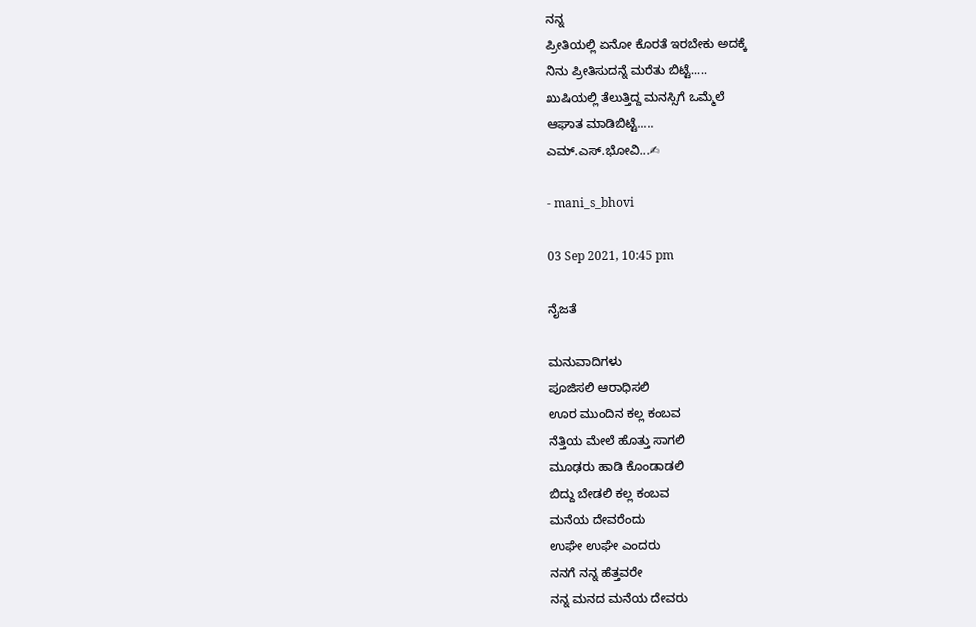ನನ್ನ
ಪ್ರೀತಿಯಲ್ಲಿ ಏನೋ ಕೊರತೆ ಇರಬೇಕು ಅದಕ್ಕೆ
ನಿನು ಪ್ರೀತಿಸುದನ್ನೆ ಮರೆತು ಬಿಟ್ಟೆ.....
ಖುಷಿಯಲ್ಲಿ ತೆಲುತ್ತಿದ್ದ ಮನಸ್ಸಿಗೆ ಒಮ್ಮೆಲೆ
ಆಘಾತ ಮಾಡಿಬಿಟ್ಟೆ.....
ಎಮ್.ಎಸ್.ಭೋವಿ...✍

- mani_s_bhovi

03 Sep 2021, 10:45 pm

ನೈಜತೆ

ಮನುವಾದಿಗಳು
ಪೂಜಿಸಲಿ ಆರಾಧಿಸಲಿ
ಊರ ಮುಂದಿನ ಕಲ್ಲ ಕಂಬವ
ನೆತ್ತಿಯ ಮೇಲೆ ಹೊತ್ತು ಸಾಗಲಿ
ಮೂಢರು ಹಾಡಿ ಕೊಂಡಾಡಲಿ
ಬಿದ್ದು ಬೇಡಲಿ ಕಲ್ಲ ಕಂಬವ
ಮನೆಯ ದೇವರೆಂದು
ಉಘೇ ಉಘೇ ಎಂದರು
ನನಗೆ ನನ್ನ‌ ಹೆತ್ತವರೇ
ನನ್ನ ಮನದ ಮನೆಯ ದೇವರು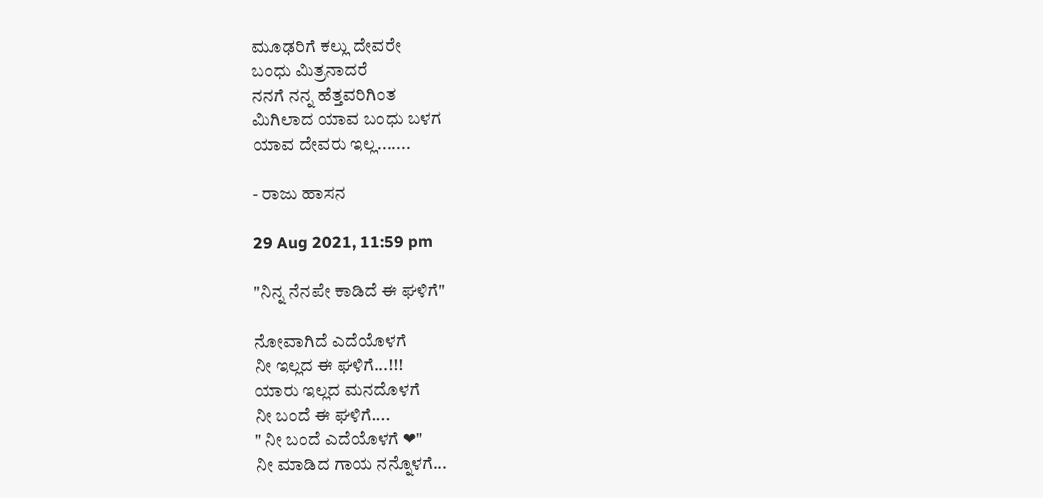ಮೂಢರಿಗೆ ಕಲ್ಲು ದೇವರೇ
ಬಂಧು ಮಿತ್ರನಾದರೆ
ನನಗೆ ನನ್ನ ಹೆತ್ತವರಿಗಿಂತ
ಮಿಗಿಲಾದ ಯಾವ ಬಂಧು ಬಳಗ
ಯಾವ ದೇವರು ಇಲ್ಲ.......

- ರಾಜು ಹಾಸನ

29 Aug 2021, 11:59 pm

"ನಿನ್ನ ನೆನಪೇ ಕಾಡಿದೆ ಈ ಘಳಿಗೆ"

ನೋವಾಗಿದೆ ಎದೆಯೊಳಗೆ
ನೀ ಇಲ್ಲದ ಈ ಘಳಿಗೆ...!!!
ಯಾರು ಇಲ್ಲದ ಮನದೊಳಗೆ
ನೀ ಬಂದೆ ಈ ಘಳಿಗೆ....
" ನೀ ಬಂದೆ ಎದೆಯೊಳಗೆ ❤"
ನೀ ಮಾಡಿದ ಗಾಯ ನನ್ನೊಳಗೆ...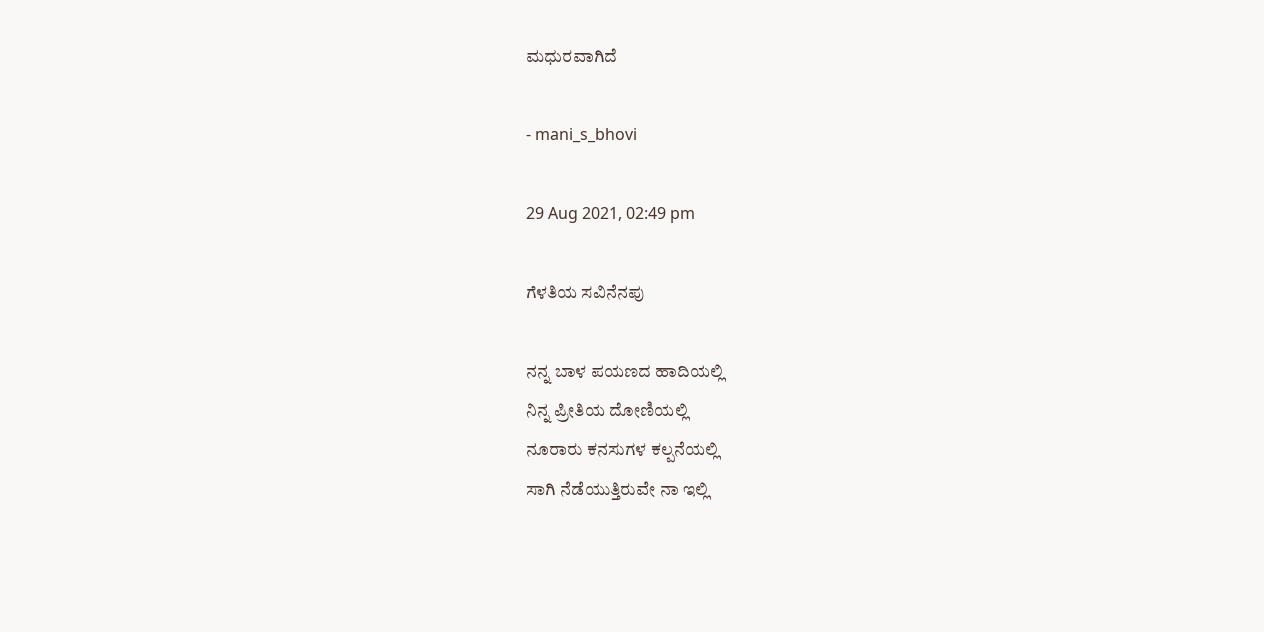ಮಧುರವಾಗಿದೆ

- mani_s_bhovi

29 Aug 2021, 02:49 pm

ಗೆಳತಿಯ ಸವಿನೆನಪು

ನನ್ನ ಬಾಳ ಪಯಣದ ಹಾದಿಯಲ್ಲಿ
ನಿನ್ನ ಪ್ರೀತಿಯ ದೋಣಿಯಲ್ಲಿ
ನೂರಾರು ಕನಸುಗಳ ಕಲ್ಪನೆಯಲ್ಲಿ
ಸಾಗಿ ನೆಡೆಯುತ್ತಿರುವೇ ನಾ ಇಲ್ಲಿ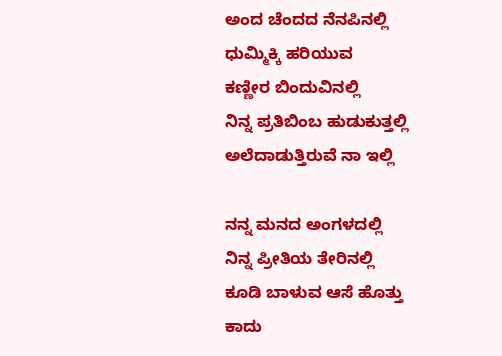ಅಂದ ಚೆಂದದ ನೆನಪಿನಲ್ಲಿ
ಧುಮ್ಮಿಕ್ಕಿ ಹರಿಯುವ
ಕಣ್ಣೀರ ಬಿಂದುವಿನಲ್ಲಿ
ನಿನ್ನ ಪ್ರತಿಬಿಂಬ ಹುಡುಕುತ್ತಲ್ಲಿ
ಅಲೆದಾಡುತ್ತಿರುವೆ ನಾ ಇಲ್ಲಿ

ನನ್ನ ಮನದ ಅಂಗಳದಲ್ಲಿ
ನಿನ್ನ ಪ್ರೀತಿಯ ತೇರಿನಲ್ಲಿ
ಕೂಡಿ ಬಾಳುವ ಆಸೆ ಹೊತ್ತು
ಕಾದು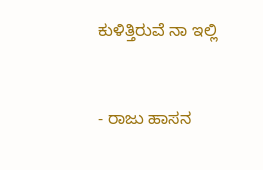ಕುಳಿತ್ತಿರುವೆ ನಾ ಇಲ್ಲಿ



- ರಾಜು ಹಾಸನ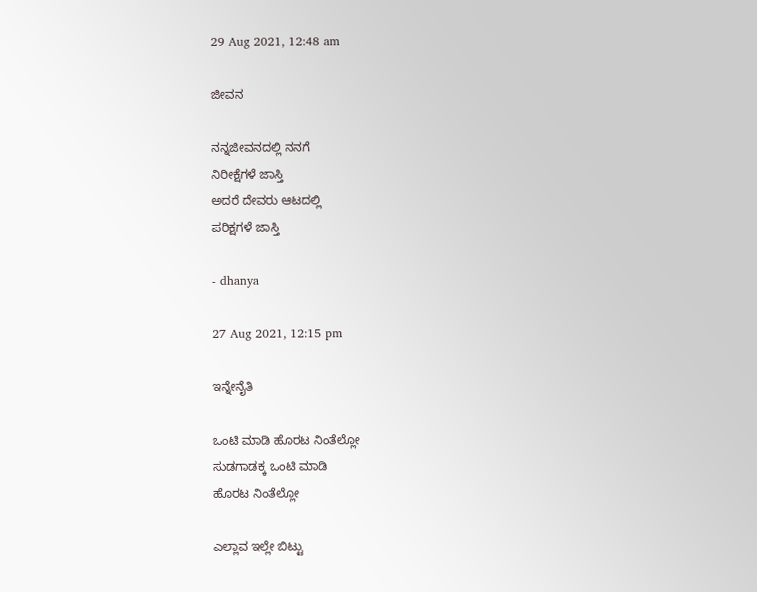29 Aug 2021, 12:48 am

ಜೀವನ

ನನ್ನಜೀವನದಲ್ಲಿ ನನಗೆ
ನಿರೀಕ್ಷೆಗಳೆ ಜಾಸ್ತಿ
ಅದರೆ ದೇವರು ಆಟದಲ್ಲಿ
ಪರಿಕ್ಷಗಳೆ ಜಾಸ್ತಿ

- dhanya

27 Aug 2021, 12:15 pm

ಇನ್ನೇನೈತಿ

ಒಂಟಿ ಮಾಡಿ ಹೊರಟ ನಿಂತೆಲ್ಲೋ
ಸುಡಗಾಡಕ್ಕ ಒಂಟಿ ಮಾಡಿ
ಹೊರಟ ನಿಂತೆಲ್ಲೋ

ಎಲ್ಲಾವ ಇಲ್ಲೇ ಬಿಟ್ಟು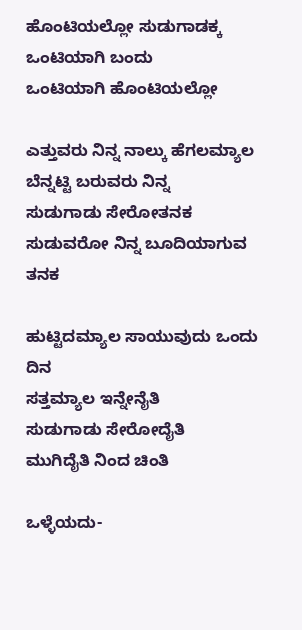ಹೊಂಟಿಯಲ್ಲೋ ಸುಡುಗಾಡಕ್ಕ
ಒಂಟಿಯಾಗಿ ಬಂದು
ಒಂಟಿಯಾಗಿ ಹೊಂಟಿಯಲ್ಲೋ

ಎತ್ತುವರು ನಿನ್ನ ನಾಲ್ಕು ಹೆಗಲಮ್ಯಾಲ
ಬೆನ್ನಟ್ಟಿ ಬರುವರು ನಿನ್ನ
ಸುಡುಗಾಡು ಸೇರೋತನಕ
ಸುಡುವರೋ ನಿನ್ನ ಬೂದಿಯಾಗುವ ತನಕ

ಹುಟ್ಟಿದಮ್ಯಾಲ ಸಾಯುವುದು ಒಂದು ದಿನ
ಸತ್ತಮ್ಯಾಲ ಇನ್ನೇನೈತಿ
ಸುಡುಗಾಡು ಸೇರೋದೈತಿ
ಮುಗಿದೈತಿ ನಿಂದ ಚಿಂತಿ

ಒಳ್ಳೆಯದು-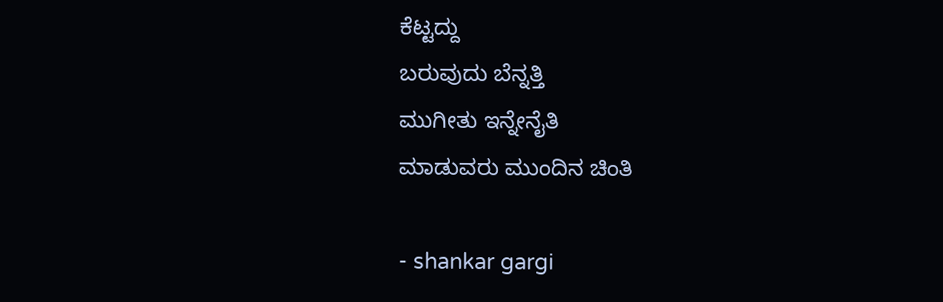ಕೆಟ್ಟದ್ದು
ಬರುವುದು ಬೆನ್ನತ್ತಿ
ಮುಗೀತು ಇನ್ನೇನೈತಿ
ಮಾಡುವರು ಮುಂದಿನ ಚಿಂತಿ

- shankar gargi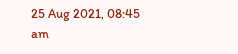25 Aug 2021, 08:45 am